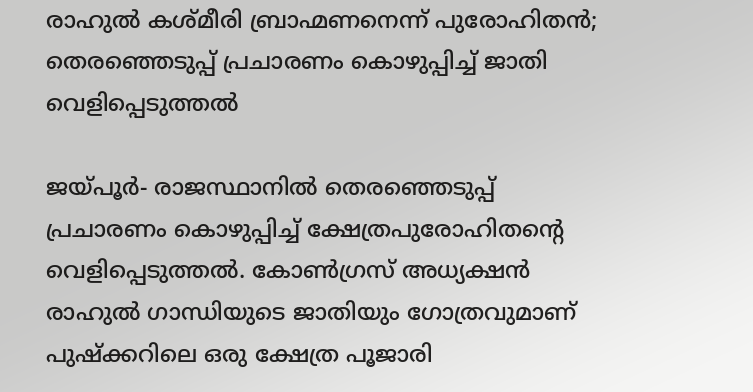രാഹുല്‍ കശ്മീരി ബ്രാഹ്മണനെന്ന് പുരോഹിതന്‍; തെരഞ്ഞെടുപ്പ് പ്രചാരണം കൊഴുപ്പിച്ച് ജാതി വെളിപ്പെടുത്തല്‍

ജയ്പൂര്‍- രാജസ്ഥാനില്‍ തെരഞ്ഞെടുപ്പ് പ്രചാരണം കൊഴുപ്പിച്ച് ക്ഷേത്രപുരോഹിതന്റെ വെളിപ്പെടുത്തല്‍. കോണ്‍ഗ്രസ് അധ്യക്ഷന്‍ രാഹുല്‍ ഗാന്ധിയുടെ ജാതിയും ഗോത്രവുമാണ് പുഷ്‌ക്കറിലെ ഒരു ക്ഷേത്ര പൂജാരി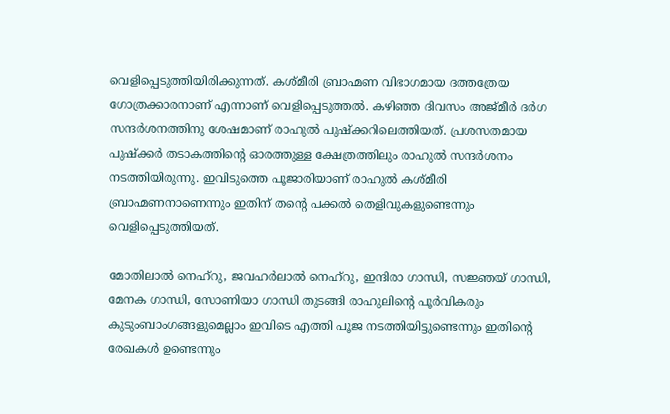വെളിപ്പെടുത്തിയിരിക്കുന്നത്. കശ്മീരി ബ്രാഹ്മണ വിഭാഗമായ ദത്തത്രേയ ഗോത്രക്കാരനാണ് എന്നാണ് വെളിപ്പെടുത്തല്‍. കഴിഞ്ഞ ദിവസം അജ്മീര്‍ ദര്‍ഗ സന്ദര്‍ശനത്തിനു ശേഷമാണ് രാഹുല്‍ പുഷ്‌ക്കറിലെത്തിയത്. പ്രശസതമായ പുഷ്‌ക്കര്‍ തടാകത്തിന്റെ ഓരത്തുള്ള ക്ഷേത്രത്തിലും രാഹുല്‍ സന്ദര്‍ശനം നടത്തിയിരുന്നു. ഇവിടുത്തെ പൂജാരിയാണ് രാഹുല്‍ കശ്മീരി ബ്രാഹ്മണനാണെന്നും ഇതിന് തന്റെ പക്കല്‍ തെളിവുകളുണ്ടെന്നും വെളിപ്പെടുത്തിയത്.

മോതിലാല്‍ നെഹ്‌റു, ജവഹര്‍ലാല്‍ നെഹ്‌റു, ഇന്ദിരാ ഗാന്ധി, സജ്ഞയ് ഗാന്ധി, മേനക ഗാന്ധി, സോണിയാ ഗാന്ധി തുടങ്ങി രാഹുലിന്റെ പൂര്‍വികരും കുടുംബാംഗങ്ങളുമെല്ലാം ഇവിടെ എത്തി പൂജ നടത്തിയിട്ടുണ്ടെന്നും ഇതിന്റെ രേഖകള്‍ ഉണ്ടെന്നും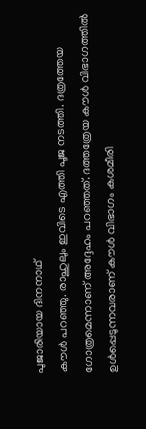പുജാരിയായ ദിനനാഥ്
കൗള്‍ പറഞ്ഞു. രാഹുലും ഇവിടെ എത്തി പൂജ നടത്തി. ദത്രത്തേയ ഗോത്രമെന്നാണ് അദ്ദേഹം പറഞ്ഞത്. ദത്തത്രേയ കൗള്‍ വിഭാഗത്തില്‍ ഉള്‍പ്പെടുന്നവരാണ് കൗള്‍ വിഭാഗം കശമീരി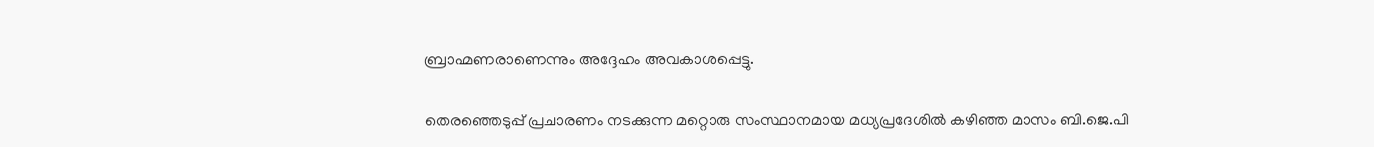ബ്രാഹ്മണരാണെന്നും അദ്ദേഹം അവകാശപ്പെട്ടു.

തെരഞ്ഞെടുപ്പ് പ്രചാരണം നടക്കുന്ന മറ്റൊരു സംസ്ഥാനമായ മധ്യപ്രദേശില്‍ കഴിഞ്ഞ മാസം ബി.ജെ.പി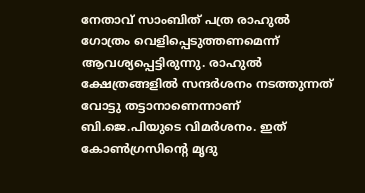നേതാവ് സാംബിത് പത്ര രാഹുല്‍ ഗോത്രം വെളിപ്പെടുത്തണമെന്ന് ആവശ്യപ്പെട്ടിരുന്നു. രാഹുല്‍ ക്ഷേത്രങ്ങളില്‍ സന്ദര്‍ശനം നടത്തുന്നത് വോട്ടു തട്ടാനാണെന്നാണ് ബി.ജെ.പിയുടെ വിമര്‍ശനം. ഇത് കോണ്‍ഗ്രസിന്റെ മൃദു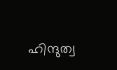ഹിന്ദുത്വ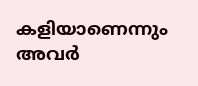കളിയാണെന്നും അവര്‍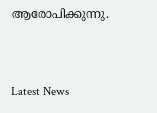ആരോപിക്കുന്നു.


Latest News